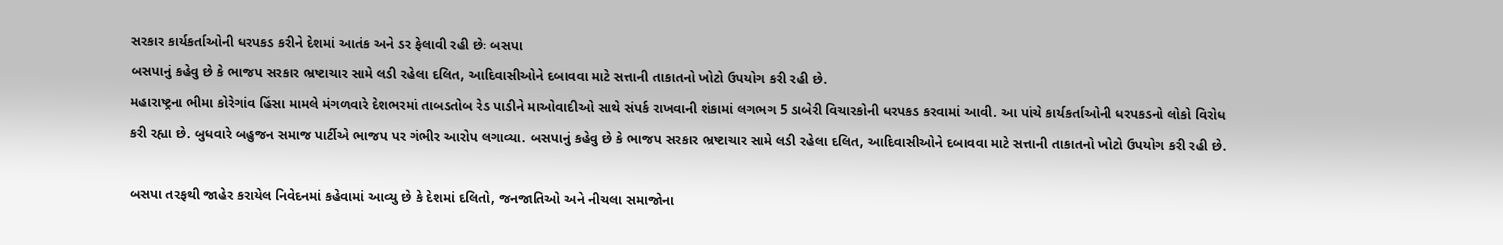સરકાર કાર્યકર્તાઓની ધરપકડ કરીને દેશમાં આતંક અને ડર ફેલાવી રહી છેઃ બસપા
બસપાનું કહેવુ છે કે ભાજપ સરકાર ભ્રષ્ટાચાર સામે લડી રહેલા દલિત, આદિવાસીઓને દબાવવા માટે સત્તાની તાકાતનો ખોટો ઉપયોગ કરી રહી છે.
મહારાષ્ટ્રના ભીમા કોરેગાંવ હિંસા મામલે મંગળવારે દેશભરમાં તાબડતોબ રેડ પાડીને માઓવાદીઓ સાથે સંપર્ક રાખવાની શંકામાં લગભગ 5 ડાબેરી વિચારકોની ધરપકડ કરવામાં આવી. આ પાંચે કાર્યકર્તાઓની ધરપકડનો લોકો વિરોધ કરી રહ્યા છે. બુધવારે બહુજન સમાજ પાર્ટીએ ભાજપ પર ગંભીર આરોપ લગાવ્યા. બસપાનું કહેવુ છે કે ભાજપ સરકાર ભ્રષ્ટાચાર સામે લડી રહેલા દલિત, આદિવાસીઓને દબાવવા માટે સત્તાની તાકાતનો ખોટો ઉપયોગ કરી રહી છે.

બસપા તરફથી જાહેર કરાયેલ નિવેદનમાં કહેવામાં આવ્યુ છે કે દેશમાં દલિતો, જનજાતિઓ અને નીચલા સમાજોના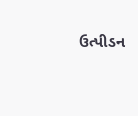ઉત્પીડન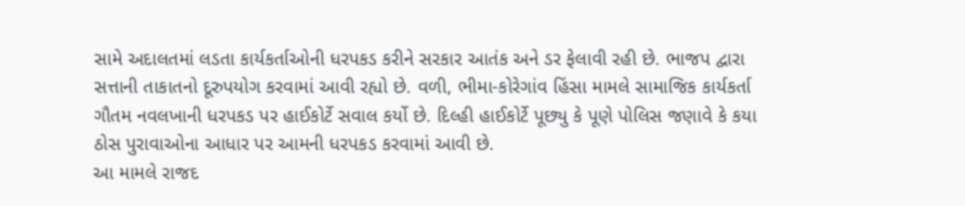સામે અદાલતમાં લડતા કાર્યકર્તાઓની ધરપકડ કરીને સરકાર આતંક અને ડર ફેલાવી રહી છે. ભાજપ દ્વારા સત્તાની તાકાતનો દૂરુપયોગ કરવામાં આવી રહ્યો છે. વળી, ભીમા-કોરેગાંવ હિંસા મામલે સામાજિક કાર્યકર્તા ગૌતમ નવલખાની ધરપકડ પર હાઈકોર્ટે સવાલ કર્યો છે. દિલ્હી હાઈકોર્ટે પૂછ્યુ કે પૂણે પોલિસ જણાવે કે કયા ઠોસ પુરાવાઓના આધાર પર આમની ધરપકડ કરવામાં આવી છે.
આ મામલે રાજદ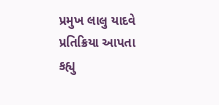પ્રમુખ લાલુ યાદવે પ્રતિક્રિયા આપતા કહ્યુ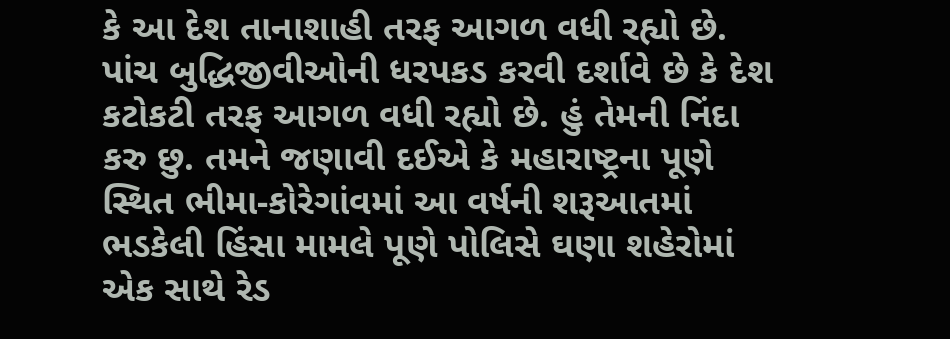કે આ દેશ તાનાશાહી તરફ આગળ વધી રહ્યો છે. પાંચ બુદ્ધિજીવીઓની ધરપકડ કરવી દર્શાવે છે કે દેશ કટોકટી તરફ આગળ વધી રહ્યો છે. હું તેમની નિંદા કરુ છુ. તમને જણાવી દઈએ કે મહારાષ્ટ્રના પૂણે સ્થિત ભીમા-કોરેગાંવમાં આ વર્ષની શરૂઆતમાં ભડકેલી હિંસા મામલે પૂણે પોલિસે ઘણા શહેરોમાં એક સાથે રેડ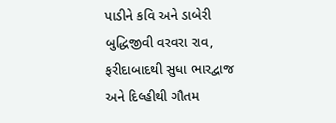પાડીને કવિ અને ડાબેરી બુદ્ધિજીવી વરવરા રાવ, ફરીદાબાદથી સુધા ભારદ્વાજ અને દિલ્હીથી ગૌતમ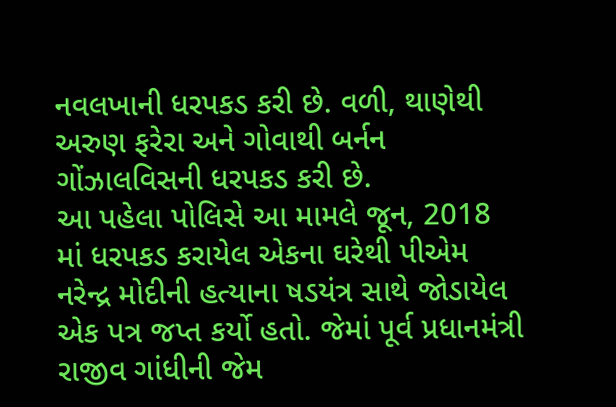નવલખાની ધરપકડ કરી છે. વળી, થાણેથી અરુણ ફરેરા અને ગોવાથી બર્નન ગોંઝાલવિસની ધરપકડ કરી છે.
આ પહેલા પોલિસે આ મામલે જૂન, 2018 માં ધરપકડ કરાયેલ એકના ઘરેથી પીએમ નરેન્દ્ર મોદીની હત્યાના ષડયંત્ર સાથે જોડાયેલ એક પત્ર જપ્ત કર્યો હતો. જેમાં પૂર્વ પ્રધાનમંત્રી રાજીવ ગાંધીની જેમ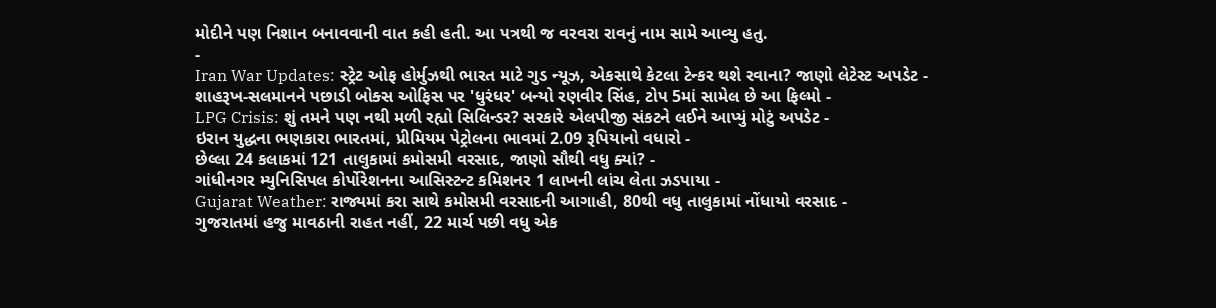મોદીને પણ નિશાન બનાવવાની વાત કહી હતી. આ પત્રથી જ વરવરા રાવનું નામ સામે આવ્યુ હતુ.
-
Iran War Updates: સ્ટ્રેટ ઓફ હોર્મુઝથી ભારત માટે ગુડ ન્યૂઝ, એકસાથે કેટલા ટેન્કર થશે રવાના? જાણો લેટેસ્ટ અપડેટ -
શાહરૂખ-સલમાનને પછાડી બોક્સ ઓફિસ પર 'ધુરંધર' બન્યો રણવીર સિંહ, ટોપ 5માં સામેલ છે આ ફિલ્મો -
LPG Crisis: શું તમને પણ નથી મળી રહ્યો સિલિન્ડર? સરકારે એલપીજી સંકટને લઈને આપ્યું મોટું અપડેટ -
ઇરાન યુદ્ધના ભણકારા ભારતમાં, પ્રીમિયમ પેટ્રોલના ભાવમાં 2.09 રૂપિયાનો વધારો -
છેલ્લા 24 કલાકમાં 121 તાલુકામાં કમોસમી વરસાદ, જાણો સૌથી વધુ ક્યાં? -
ગાંધીનગર મ્યુનિસિપલ કોર્પોરેશનના આસિસ્ટન્ટ કમિશનર 1 લાખની લાંચ લેતા ઝડપાયા -
Gujarat Weather: રાજ્યમાં કરા સાથે કમોસમી વરસાદની આગાહી, 80થી વધુ તાલુકામાં નોંધાયો વરસાદ -
ગુજરાતમાં હજુ માવઠાની રાહત નહીં, 22 માર્ચ પછી વધુ એક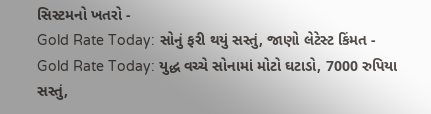સિસ્ટમનો ખતરો -
Gold Rate Today: સોનું ફરી થયું સસ્તું, જાણો લેટેસ્ટ કિંમત -
Gold Rate Today: યુદ્ધ વચ્ચે સોનામાં મોટો ઘટાડો, 7000 રુપિયા સસ્તું,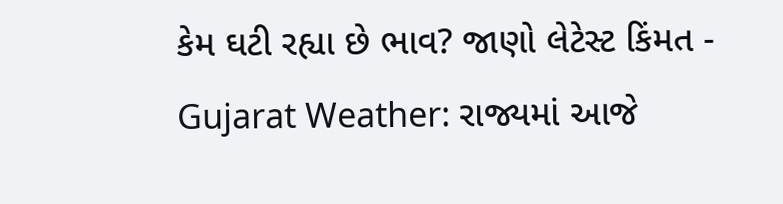કેમ ઘટી રહ્યા છે ભાવ? જાણો લેટેસ્ટ કિંમત -
Gujarat Weather: રાજ્યમાં આજે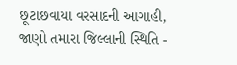છૂટાછવાયા વરસાદની આગાહી, જાણો તમારા જિલ્લાની સ્થિતિ -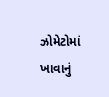ઝોમેટોમાં ખાવાનું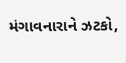મંગાવનારાને ઝટકો,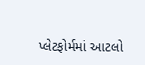પ્લેટફોર્મમાં આટલો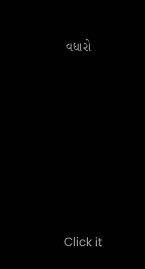વધારો












Click it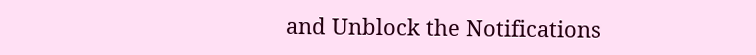and Unblock the Notifications